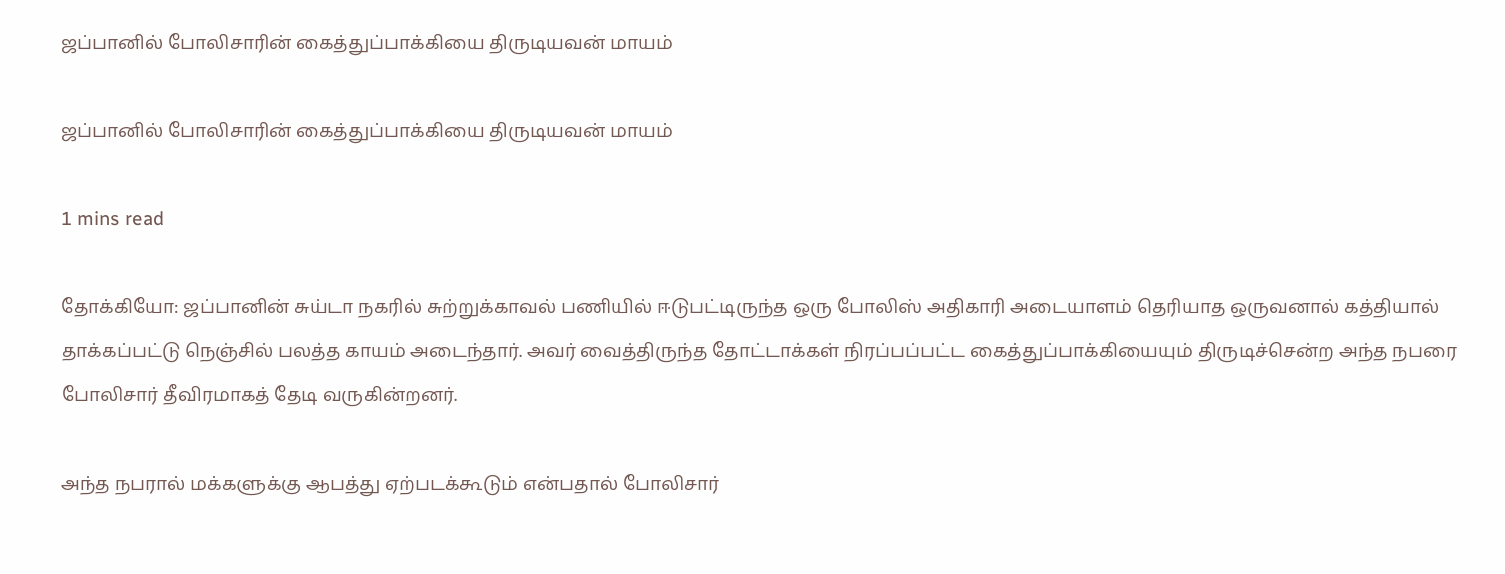ஜப்பானில் போலிசாரின் கைத்துப்பாக்கியை திருடியவன் மாயம்

ஜப்பானில் போலிசாரின் கைத்துப்பாக்கியை திருடியவன் மாயம்

1 mins read

தோக்கியோ: ஜப்பானின் சுய்டா நகரில் சுற்றுக்காவல் பணியில் ஈடுபட்டிருந்த ஒரு போலிஸ் அதிகாரி அடையாளம் தெரியாத ஒருவனால் கத்தியால் தாக்கப்பட்டு நெஞ்சில் பலத்த காயம் அடைந்தார். அவர் வைத்திருந்த தோட்டாக்கள் நிரப்பப்பட்ட கைத்துப்பாக்கியையும் திருடிச்சென்ற அந்த நபரை போலிசார் தீவிரமாகத் தேடி வருகின்றனர்.

அந்த நபரால் மக்களுக்கு ஆபத்து ஏற்படக்கூடும் என்பதால் போலிசார்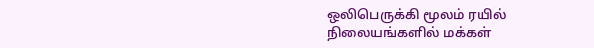ஒலிபெருக்கி மூலம் ரயில் நிலையங்களில் மக்கள்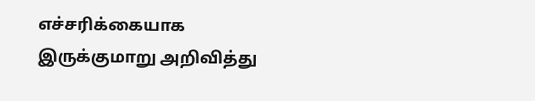எச்சரிக்கையாக இருக்குமாறு அறிவித்து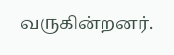வருகின்றனர்.